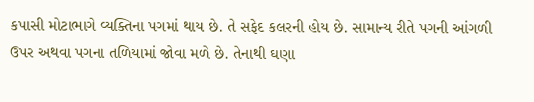કપાસી મોટાભાગે વ્યક્તિના પગમાં થાય છે. તે સફેદ કલરની હોય છે. સામાન્ય રીતે પગની આંગળી ઉપર અથવા પગના તળિયામાં જોવા મળે છે. તેનાથી ઘણા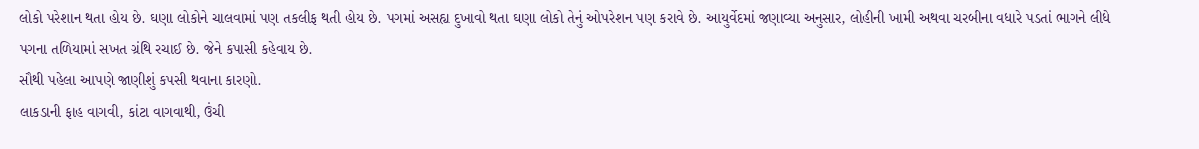લોકો પરેશાન થતા હોય છે. ઘણા લોકોને ચાલવામાં પણ તકલીફ થતી હોય છે. પગમાં અસહ્ય દુખાવો થતા ઘણા લોકો તેનું ઓપરેશન પણ કરાવે છે. આયુર્વેદમાં જણાવ્યા અનુસાર, લોહીની ખામી અથવા ચરબીના વધારે પડતાં ભાગને લીધે પગના તળિયામાં સખત ગ્રંથિ રચાઈ છે. જેને કપાસી કહેવાય છે.
સૌથી પહેલા આપણે જાણીશું કપસી થવાના કારણો.
લાકડાની ફાહ વાગવી, કાંટા વાગવાથી, ઉંચી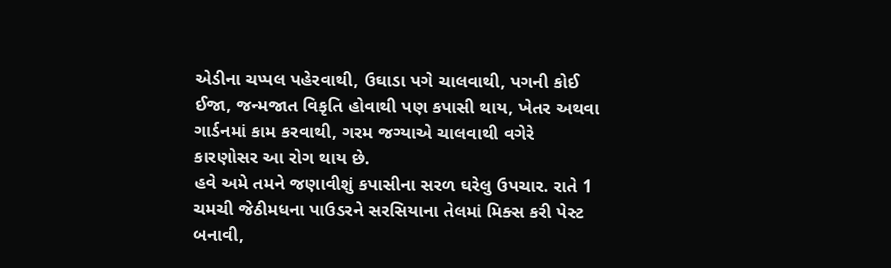એડીના ચપ્પલ પહેરવાથી, ઉઘાડા પગે ચાલવાથી, પગની કોઈ ઈજા, જન્મજાત વિકૃતિ હોવાથી પણ કપાસી થાય, ખેતર અથવા ગાર્ડનમાં કામ કરવાથી, ગરમ જગ્યાએ ચાલવાથી વગેરે કારણોસર આ રોગ થાય છે.
હવે અમે તમને જણાવીશું કપાસીના સરળ ઘરેલુ ઉપચાર. રાતે 1 ચમચી જેઠીમધના પાઉડરને સરસિયાના તેલમાં મિક્સ કરી પેસ્ટ બનાવી,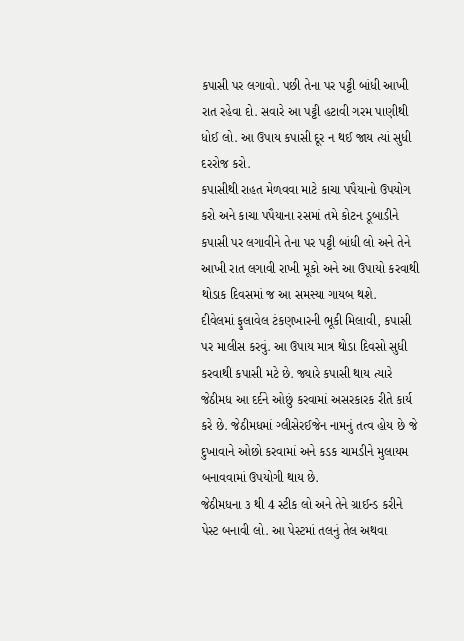કપાસી પર લગાવો. પછી તેના પર પટ્ટી બાંધી આખી રાત રહેવા દો. સવારે આ પટ્ટી હટાવી ગરમ પાણીથી ધોઈ લો. આ ઉપાય કપાસી દૂર ન થઈ જાય ત્યાં સુધી દરરોજ કરો.
કપાસીથી રાહત મેળવવા માટે કાચા પપૈયાનો ઉપયોગ કરો અને કાચા પપૈયાના રસમાં તમે કોટન ડૂબાડીને કપાસી પર લગાવીને તેના પર પટ્ટી બાંધી લો અને તેને આખી રાત લગાવી રાખી મૂકો અને આ ઉપાયો કરવાથી થોડાક દિવસમાં જ આ સમસ્યા ગાયબ થશે.
દીવેલમાં ફુલાવેલ ટંકણખારની ભૂકી મિલાવી, કપાસી પર માલીસ કરવું. આ ઉપાય માત્ર થોડા દિવસો સુધી કરવાથી કપાસી મટે છે. જ્યારે કપાસી થાય ત્યારે જેઠીમધ આ દર્દને ઓછું કરવામાં અસરકારક રીતે કાર્ય કરે છે. જેઠીમધમાં ગ્લીસેરઈજેન નામનું તત્વ હોય છે જે દુખાવાને ઓછો કરવામાં અને કડક ચામડીને મુલાયમ બનાવવામાં ઉપયોગી થાય છે.
જેઠીમધના ૩ થી 4 સ્ટીક લો અને તેને ગ્રાઈન્ડ કરીને પેસ્ટ બનાવી લો. આ પેસ્ટમાં તલનું તેલ અથવા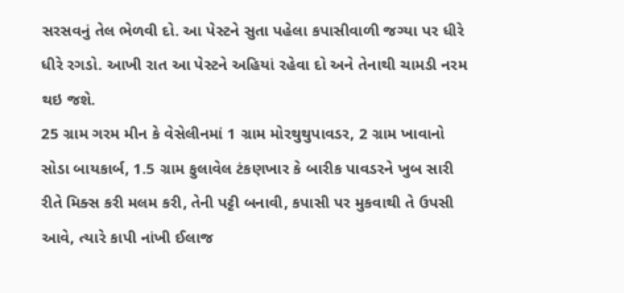સરસવનું તેલ ભેળવી દો. આ પેસ્ટને સુતા પહેલા કપાસીવાળી જગ્યા પર ધીરે ધીરે રગડો. આખી રાત આ પેસ્ટને અહિયાં રહેવા દો અને તેનાથી ચામડી નરમ થઇ જશે.
25 ગ્રામ ગરમ મીન કે વેસેલીનમાં 1 ગ્રામ મોરથુથુપાવડર, 2 ગ્રામ ખાવાનો સોડા બાયકાર્બ, 1.5 ગ્રામ ફુલાવેલ ટંકણખાર કે બારીક પાવડરને ખુબ સારી રીતે મિક્સ કરી મલમ કરી, તેની પટ્ટી બનાવી, કપાસી પર મુકવાથી તે ઉપસી આવે, ત્યારે કાપી નાંખી ઈલાજ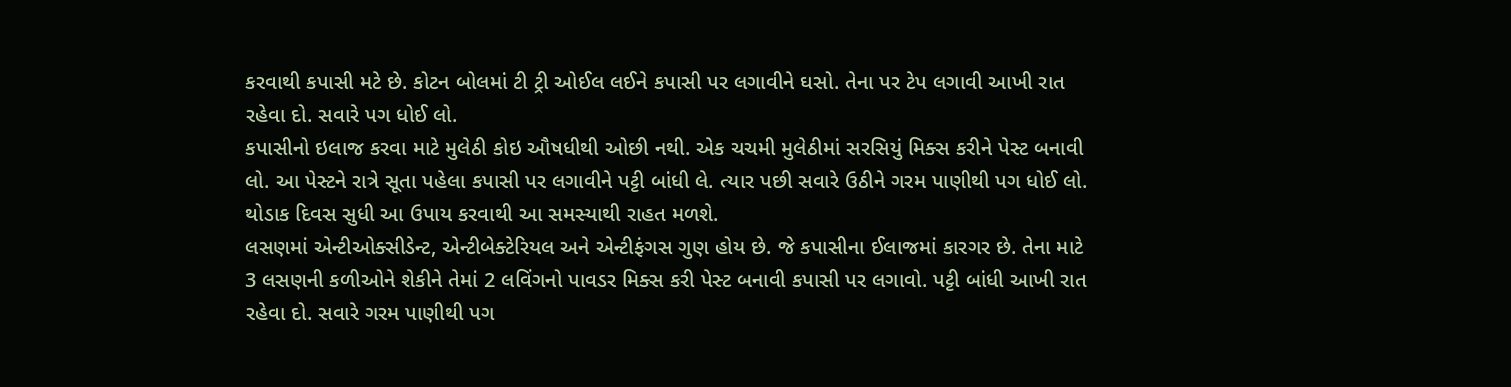કરવાથી કપાસી મટે છે. કોટન બોલમાં ટી ટ્રી ઓઈલ લઈને કપાસી પર લગાવીને ઘસો. તેના પર ટેપ લગાવી આખી રાત રહેવા દો. સવારે પગ ધોઈ લો.
કપાસીનો ઇલાજ કરવા માટે મુલેઠી કોઇ ઔષધીથી ઓછી નથી. એક ચચમી મુલેઠીમાં સરસિયું મિક્સ કરીને પેસ્ટ બનાવી લો. આ પેસ્ટને રાત્રે સૂતા પહેલા કપાસી પર લગાવીને પટ્ટી બાંધી લે. ત્યાર પછી સવારે ઉઠીને ગરમ પાણીથી પગ ધોઈ લો. થોડાક દિવસ સુધી આ ઉપાય કરવાથી આ સમસ્યાથી રાહત મળશે.
લસણમાં એન્ટીઓક્સીડેન્ટ, એન્ટીબેક્ટેરિયલ અને એન્ટીફંગસ ગુણ હોય છે. જે કપાસીના ઈલાજમાં કારગર છે. તેના માટે 3 લસણની કળીઓને શેકીને તેમાં 2 લવિંગનો પાવડર મિક્સ કરી પેસ્ટ બનાવી કપાસી પર લગાવો. પટ્ટી બાંધી આખી રાત રહેવા દો. સવારે ગરમ પાણીથી પગ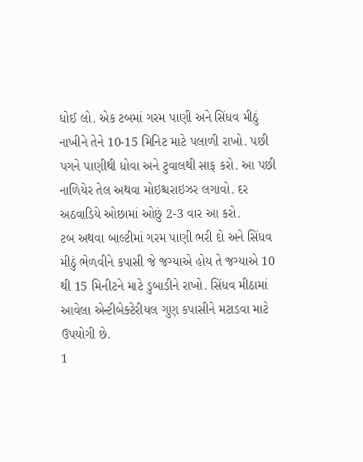ધોઈ લો. એક ટબમાં ગરમ પાણી અને સિંધવ મીઠું નાખીને તેને 10-15 મિનિટ માટે પલાળી રાખો. પછી પગને પાણીથી ધોવા અને ટુવાલથી સાફ કરો. આ પછી નાળિયેર તેલ અથવા મોઇશ્ચરાઇઝર લગાવો. દર અઠવાડિયે ઓછામાં ઓછું 2-3 વાર આ કરો.
ટબ અથવા બાલ્ટીમાં ગરમ પાણી ભરી દો અને સિંધવ મીઠું ભેળવીને કપાસી જે જગ્યાએ હોય તે જગ્યાએ 10 થી 15 મિનીટને માટે ડુબાડીને રાખો. સિંધવ મીઠામાં આવેલા એન્ટીબેક્ટેરીયલ ગુણ કપાસીને મટાડવા માટે ઉપયોગી છે.
1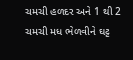ચમચી હળદર અને 1 થી 2 ચમચી મધ ભેળવીને ઘટ્ટ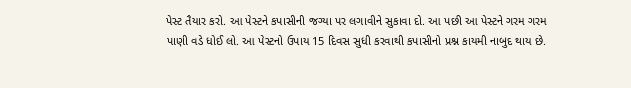પેસ્ટ તૈયાર કરો. આ પેસ્ટને કપાસીની જગ્યા પર લગાવીને સુકાવા દો. આ પછી આ પેસ્ટને ગરમ ગરમ પાણી વડે ધોઈ લો. આ પેસ્ટનો ઉપાય 15 દિવસ સુધી કરવાથી કપાસીનો પ્રશ્ન કાયમી નાબુદ થાય છે.